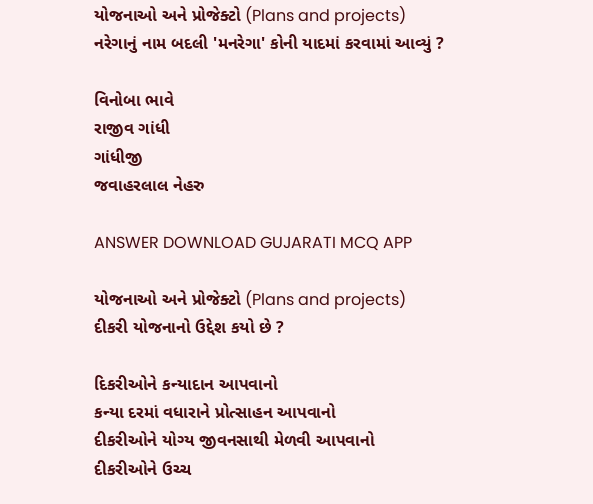યોજનાઓ અને પ્રોજેક્ટો (Plans and projects)
નરેગાનું નામ બદલી 'મનરેગા' કોની યાદમાં કરવામાં આવ્યું ?

વિનોબા ભાવે
રાજીવ ગાંધી
ગાંધીજી
જવાહરલાલ નેહરુ

ANSWER DOWNLOAD GUJARATI MCQ APP

યોજનાઓ અને પ્રોજેક્ટો (Plans and projects)
દીકરી યોજનાનો ઉદ્દેશ કયો છે ?

દિકરીઓને કન્યાદાન આપવાનો
કન્યા દરમાં વધારાને પ્રોત્સાહન આપવાનો
દીકરીઓને યોગ્ય જીવનસાથી મેળવી આપવાનો
દીકરીઓને ઉચ્ચ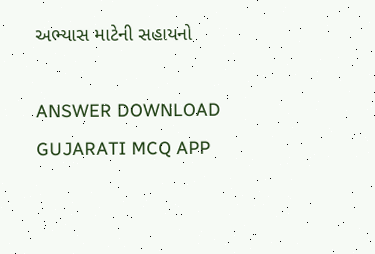અભ્યાસ માટેની સહાયનો

ANSWER DOWNLOAD GUJARATI MCQ APP